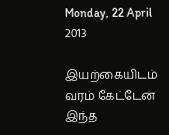Monday, 22 April 2013

இயற்கையிடம் வரம் கேட்டேன்
இந்த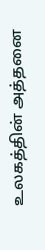உலகத்தின் அத்தனை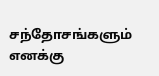சந்தோசங்களும்
எனக்கு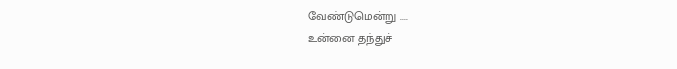வேண்டுமென்று ....
உன்னை தந்துச்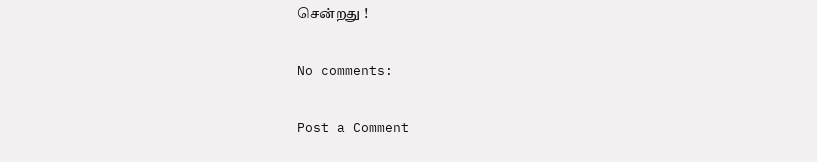சென்றது !

No comments:

Post a Comment